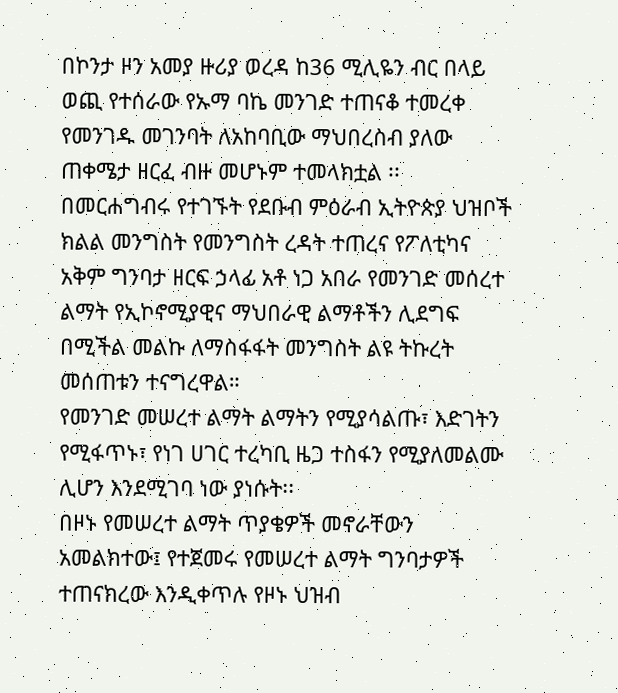በኮንታ ዞን አመያ ዙሪያ ወረዳ ከ36 ሚሊዬን ብር በላይ ወጪ የተሰራው የኡማ ባኬ መንገድ ተጠናቆ ተመረቀ
የመንገዱ መገንባት ለአከባቢው ማህበረስብ ያለው ጠቀሜታ ዘርፈ ብዙ መሆኑም ተመላክቷል ፡፡
በመርሐግብሩ የተገኙት የደቡብ ምዕራብ ኢትዮጵያ ህዝቦች ክልል መንግስት የመንግስት ረዳት ተጠረና የፖለቲካና አቅም ግንባታ ዘርፍ ኃላፊ አቶ ነጋ አበራ የመንገድ መሰረተ ልማት የኢኮኖሚያዊና ማህበራዊ ልማቶችን ሊደግፍ በሚችል መልኩ ለማስፋፋት መንግስት ልዩ ትኩረት መሰጠቱን ተናግረዋል።
የመንገድ መሠረተ ልማት ልማትን የሚያሳልጡ፣ እድገትን የሚፋጥኑ፣ የነገ ሀገር ተረካቢ ዜጋ ተስፋን የሚያለመልሙ ሊሆን እንደሚገባ ነው ያነሱት፡፡
በዞኑ የመሠረተ ልማት ጥያቄዎች መኖራቸውን አመልክተው፤ የተጀመሩ የመሠረተ ልማት ግንባታዎች ተጠናክረው እንዲቀጥሉ የዞኑ ህዝብ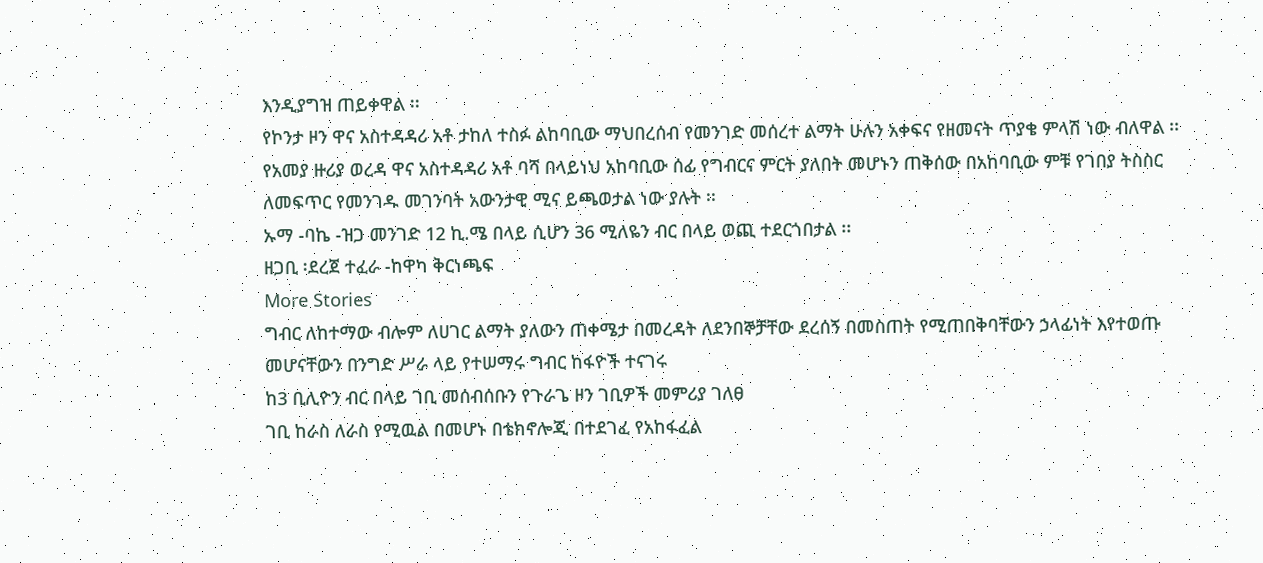እንዲያግዝ ጠይቀዋል ፡፡
የኮንታ ዞን ዋና አስተዳዳሪ አቶ ታከለ ተስፉ ልከባቢው ማህበረሰብ የመንገድ መሰረተ ልማት ሁሉን አቀፍና የዘመናት ጥያቄ ምላሽ ነው ብለዋል ፡፡
የአመያ ዙሪያ ወረዳ ዋና አስተዳዳሪ አቶ ባሻ በላይነህ አከባቢው ሰፊ የግብርና ምርት ያለበት መሆኑን ጠቅሰው በአከባቢው ምቹ የገበያ ትስስር ለመፍጥር የመንገዱ መገንባት አውንታዊ ሚና ይጫወታል ነው ያሉት ፡፡
ኡማ -ባኬ -ዝጋ መንገድ 12 ኪ.ሜ በላይ ሲሆን 36 ሚለዬን ብር በላይ ወጪ ተደርጎበታል ፡፡
ዘጋቢ ፡ደረጀ ተፈራ -ከዋካ ቅርነጫፍ
More Stories
ግብር ለከተማው ብሎም ለሀገር ልማት ያለውን ጠቀሜታ በመረዳት ለደንበኞቻቸው ደረሰኝ በመስጠት የሚጠበቅባቸውን ኃላፊነት እየተወጡ መሆናቸውን በንግድ ሥራ ላይ የተሠማሩ ግብር ከፋዮች ተናገሩ
ከ3 ቢሊዮን ብር በላይ ገቢ መሰብሰቡን የጉራጌ ዞን ገቢዎች መምሪያ ገለፀ
ገቢ ከራስ ለራስ የሚዉል በመሆኑ በቴክኖሎጂ በተደገፈ የአከፋፈል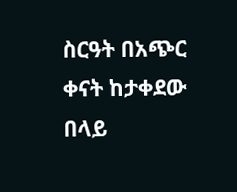ስርዓት በአጭር ቀናት ከታቀደው በላይ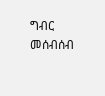ግብር መሰብሰብ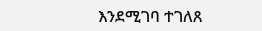እንደሚገባ ተገለጸ